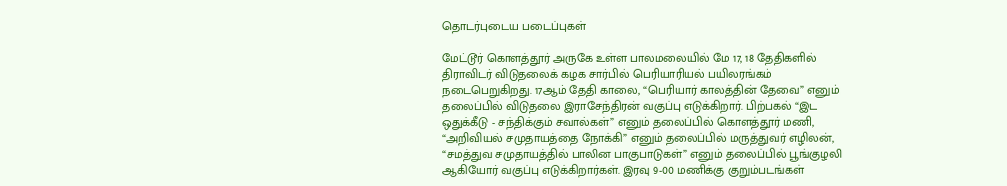தொடர்புடைய படைப்புகள்

மேட்டூர் கொளத்தூர் அருகே உள்ள பாலமலையில் மே 17, 18 தேதிகளில் திராவிடர் விடுதலைக் கழக சார்பில் பெரியாரியல் பயிலரங்கம் நடைபெறுகிறது. 17ஆம் தேதி காலை, “பெரியார் காலத்தின் தேவை” எனும் தலைப்பில் விடுதலை இராசேந்திரன் வகுப்பு எடுக்கிறார். பிற்பகல் “இட ஒதுக்கீடு - சந்திக்கும் சவால்கள்” எனும் தலைப்பில் கொளத்தூர் மணி, “அறிவியல் சமுதாயத்தை நோக்கி” எனும் தலைப்பில் மருத்துவர் எழிலன், “சமத்துவ சமுதாயத்தில் பாலின பாகுபாடுகள்” எனும் தலைப்பில் பூங்குழலி ஆகியோர் வகுப்பு எடுக்கிறார்கள். இரவு 9-00 மணிக்கு குறும்படங்கள்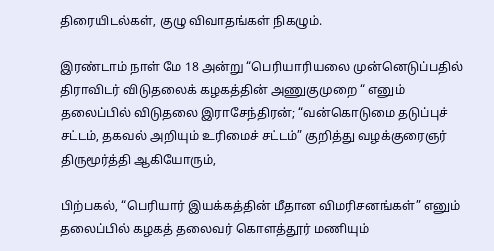திரையிடல்கள், குழு விவாதங்கள் நிகழும்.

இரண்டாம் நாள் மே 18 அன்று “பெரியாரியலை முன்னெடுப்பதில் திராவிடர் விடுதலைக் கழகத்தின் அணுகுமுறை “ எனும் தலைப்பில் விடுதலை இராசேந்திரன்; “வன்கொடுமை தடுப்புச் சட்டம், தகவல் அறியும் உரிமைச் சட்டம்” குறித்து வழக்குரைஞர் திருமூர்த்தி ஆகியோரும்,

பிற்பகல், “பெரியார் இயக்கத்தின் மீதான விமரிசனங்கள்” எனும் தலைப்பில் கழகத் தலைவர் கொளத்தூர் மணியும்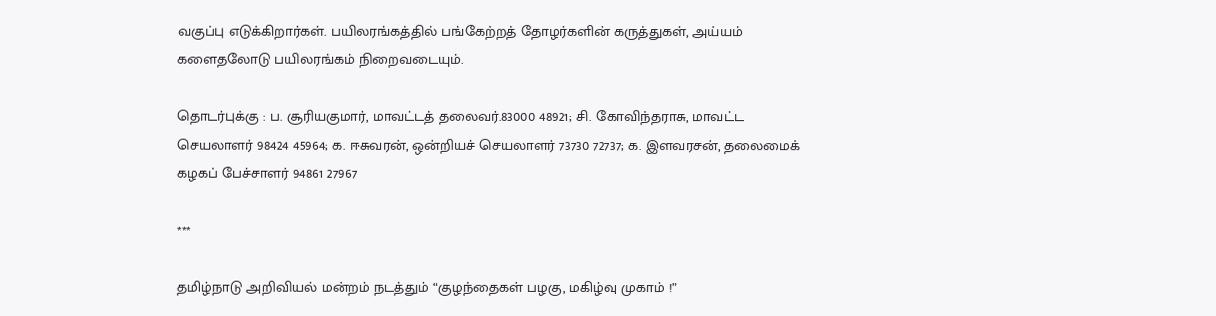வகுப்பு எடுக்கிறார்கள். பயிலரங்கத்தில் பங்கேற்றத் தோழர்களின் கருத்துகள், அய்யம் களைதலோடு பயிலரங்கம் நிறைவடையும்.

தொடர்புக்கு : ப. சூரியகுமார், மாவட்டத் தலைவர்.83000 48921; சி. கோவிந்தராசு, மாவட்ட செயலாளர் 98424 45964; க. ஈசுவரன், ஒன்றியச் செயலாளர் 73730 72737; க. இளவரசன், தலைமைக் கழகப் பேச்சாளர் 94861 27967

***

தமிழ்நாடு அறிவியல் மன்றம் நடத்தும் “குழந்தைகள் பழகு, மகிழ்வு முகாம் !”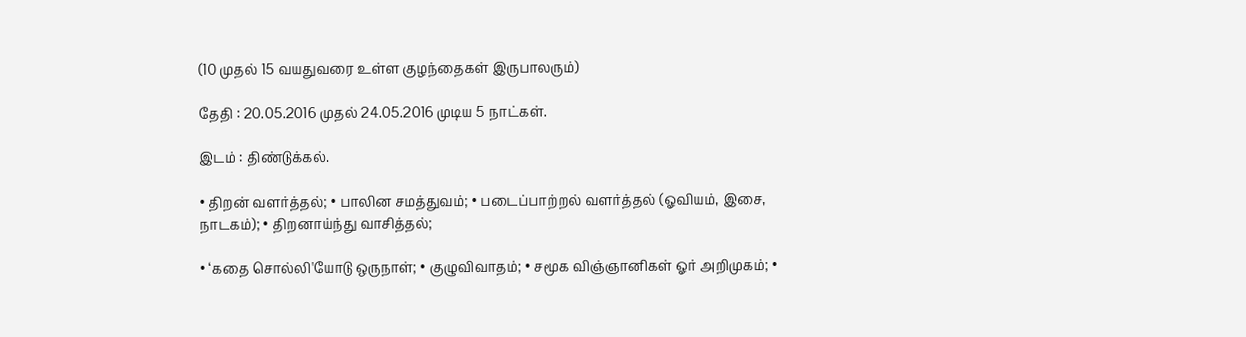(10 முதல் 15 வயதுவரை உள்ள குழந்தைகள் இருபாலரும்)

தேதி : 20.05.2016 முதல் 24.05.2016 முடிய 5 நாட்கள்.

இடம் : திண்டுக்கல்.

• திறன் வளர்த்தல்; • பாலின சமத்துவம்; • படைப்பாற்றல் வளர்த்தல் (ஓவியம், இசை, நாடகம்); • திறனாய்ந்து வாசித்தல்;

• ‘கதை சொல்லி'யோடு ஒருநாள்; • குழுவிவாதம்; • சமூக விஞ்ஞானிகள் ஓர் அறிமுகம்; •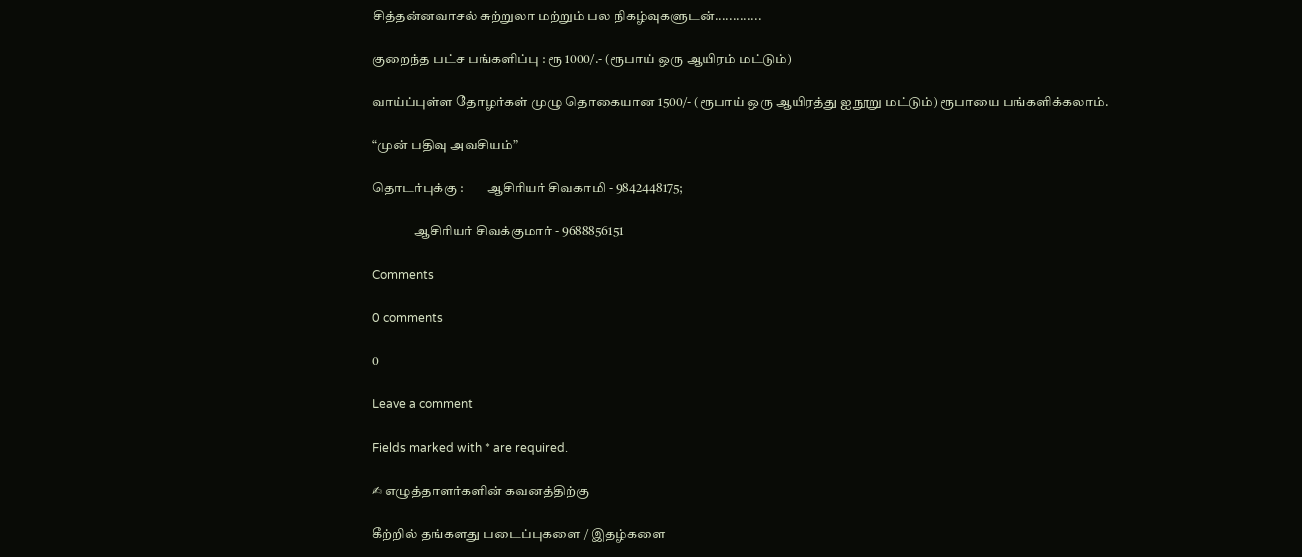சித்தன்னவாசல் சுற்றுலா மற்றும் பல நிகழ்வுகளுடன்.............

குறைந்த பட்ச பங்களிப்பு : ரூ 1000/.- (ரூபாய் ஒரு ஆயிரம் மட்டும்)

வாய்ப்புள்ள தோழர்கள் முழு தொகையான 1500/- (ரூபாய் ஒரு ஆயிரத்து ஐநூறு மட்டும்) ரூபாயை பங்களிக்கலாம்.

“முன் பதிவு அவசியம்”

தொடர்புக்கு :         ஆசிரியர் சிவகாமி - 9842448175;

                ஆசிரியர் சிவக்குமார் - 9688856151

Comments

0 comments

0

Leave a comment

Fields marked with * are required.

✍ எழுத்தாளர்களின் கவனத்திற்கு

கீற்றில் தங்களது படைப்புகளை / இதழ்களை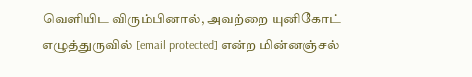வெளியிட விரும்பினால், அவற்றை யுனிகோட் எழுத்துருவில் [email protected] என்ற மின்னஞ்சல்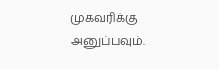முகவரிக்கு அனுப்பவும்.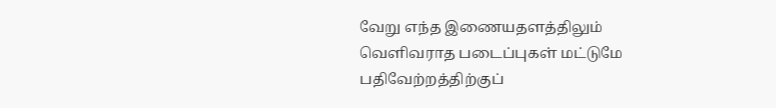வேறு எந்த இணையதளத்திலும் வெளிவராத படைப்புகள் மட்டுமே பதிவேற்றத்திற்குப்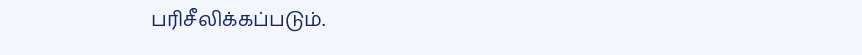பரிசீலிக்கப்படும்.